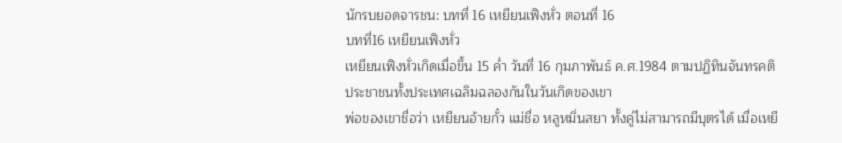นักรบยอดจารชน: บทที่ 16 เหยียนเฟิงหั่ว ตอนที่ 16
บทที่16 เหยียนเฟิงหั่ว
เหยียนเฟิงหั่วเกิดเมื่อขึ้น 15 ค่ำ วันที่ 16 กุมภาพันธ์ ค.ศ.1984 ตามปฏิทินจันทรคติ ประชาชนทั้งประเทศเฉลิมฉลองกันในวันเกิดของเขา
พ่อของเขาชื่อว่า เหยียนอ้ายกั๋ว แม่ชื่อ หลูหมิ่นสยา ทั้งคู่ไม่สามารถมีบุตรได้ เมื่อเหยี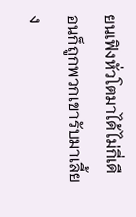ยนเฟิงหั่วโตมาได้ไม่กี่เดือนก็ถูกพวกเขารับมาเลี้ยง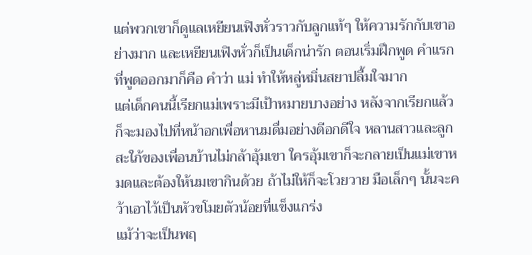แต่พวกเขาก็ดูแลเหยียนเฟิงหั่วราวกับลูกแท้ๆ ให้ความรักกับเขาอย่างมาก และเหยียนเฟิงหั่วก็เป็นเด็กน่ารัก ตอนเริ่มฝึกพูด คำแรกที่พูดออกมาก็คือ คำว่า แม่ ทำให้หลู่หมิ่นสยาปลื้มใจมาก
แต่เด็กคนนี้เรียกแม่เพราะมีเป้าหมายบางอย่าง หลังจากเรียกแล้วก็จะมองไปที่หน้าอกเพื่อหานมดื่มอย่างดีอกดีใจ หลานสาวและลูกสะใภ้ของเพื่อนบ้านไม่กล้าอุ้มเขา ใครอุ้มเขาก็จะกลายเป็นแม่เขาหมดและต้องให้นมเขากินด้วย ถ้าไม่ให้ก็จะโวยวาย มือเล็กๆ นั้นจะคว้าเอาไว้เป็นหัวขโมยตัวน้อยที่แข็งแกร่ง
แม้ว่าจะเป็นพฤ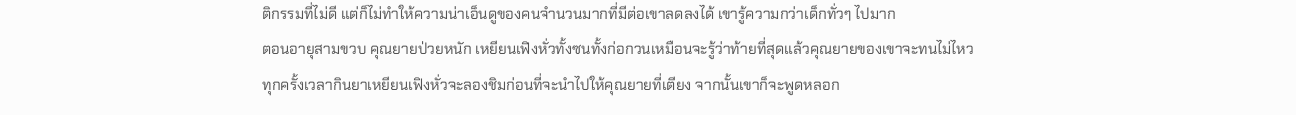ติกรรมที่ไม่ดี แต่ก็ไม่ทำให้ความน่าเอ็นดูของคนจำนวนมากที่มีต่อเขาลดลงได้ เขารู้ความกว่าเด็กทั่วๆ ไปมาก
ตอนอายุสามขวบ คุณยายป่วยหนัก เหยียนเฟิงหั่วทั้งซนทั้งก่อกวนเหมือนจะรู้ว่าท้ายที่สุดแล้วคุณยายของเขาจะทนไม่ไหว ทุกครั้งเวลากินยาเหยียนเฟิงหั่วจะลองชิมก่อนที่จะนำไปให้คุณยายที่เตียง จากนั้นเขาก็จะพูดหลอก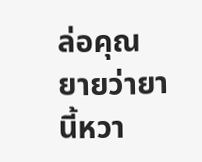ล่อคุณยายว่ายานี้หวา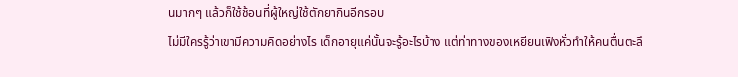นมากๆ แล้วก็ใช้ช้อนที่ผู้ใหญ่ใช้ตักยากินอีกรอบ
ไม่มีใครรู้ว่าเขามีความคิดอย่างไร เด็กอายุแค่นั้นจะรู้อะไรบ้าง แต่ท่าทางของเหยียนเฟิงหั่วทำให้คนตื่นตะลึ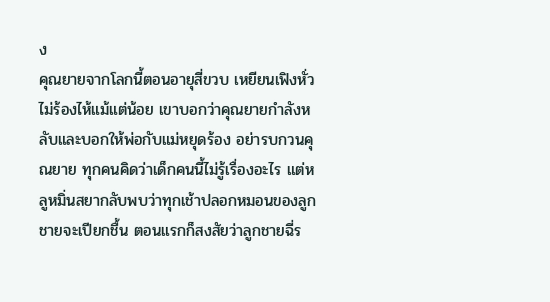ง
คุณยายจากโลกนี้ตอนอายุสี่ขวบ เหยียนเฟิงหั่วไม่ร้องไห้แม้แต่น้อย เขาบอกว่าคุณยายกำลังหลับและบอกให้พ่อกับแม่หยุดร้อง อย่ารบกวนคุณยาย ทุกคนคิดว่าเด็กคนนี้ไม่รู้เรื่องอะไร แต่หลูหมิ่นสยากลับพบว่าทุกเช้าปลอกหมอนของลูกชายจะเปียกชื้น ตอนแรกก็สงสัยว่าลูกชายฉี่ร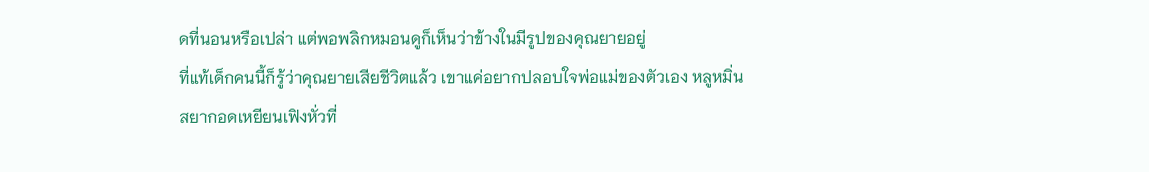ดที่นอนหรือเปล่า แต่พอพลิกหมอนดูก็เห็นว่าข้างในมีรูปของคุณยายอยู่
ที่แท้เด็กคนนี้ก็รู้ว่าคุณยายเสียชีวิตแล้ว เขาแค่อยากปลอบใจพ่อแม่ของตัวเอง หลูหมิ่นสยากอดเหยียนเฟิงหั่วที่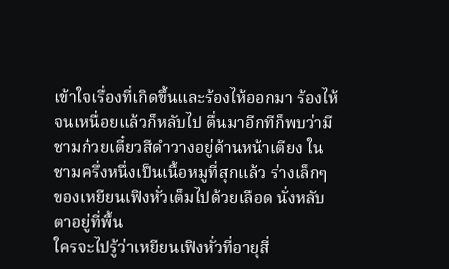เข้าใจเรื่องที่เกิดขึ้นและร้องไห้ออกมา ร้องไห้จนเหนื่อยแล้วก็หลับไป ตื่นมาอีกทีก็พบว่ามีชามก๋วยเตี๋ยวสีดำวางอยู่ด้านหน้าเตียง ในชามครึ่งหนึ่งเป็นเนื้อหมูที่สุกแล้ว ร่างเล็กๆ ของเหยียนเฟิงหั่วเต็มไปด้วยเลือด นั่งหลับตาอยู่ที่พื้น
ใครจะไปรู้ว่าเหยียนเฟิงหั่วที่อายุสี่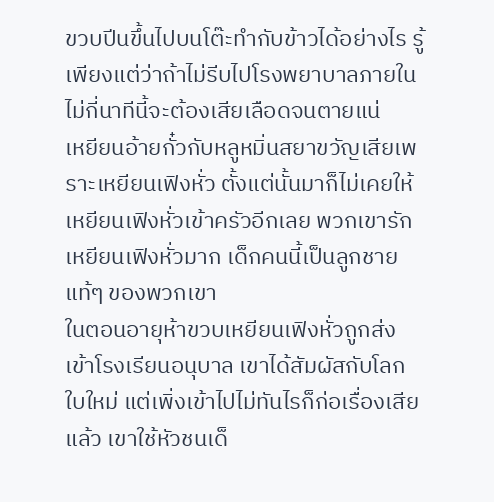ขวบปีนขึ้นไปบนโต๊ะทำกับข้าวได้อย่างไร รู้เพียงแต่ว่าถ้าไม่รีบไปโรงพยาบาลภายในไม่กี่นาทีนี้จะต้องเสียเลือดจนตายแน่
เหยียนอ้ายกั๋วกับหลูหมิ่นสยาขวัญเสียเพราะเหยียนเฟิงหั่ว ตั้งแต่นั้นมาก็ไม่เคยให้เหยียนเฟิงหั่วเข้าครัวอีกเลย พวกเขารักเหยียนเฟิงหั่วมาก เด็กคนนี้เป็นลูกชายแท้ๆ ของพวกเขา
ในตอนอายุห้าขวบเหยียนเฟิงหั่วถูกส่งเข้าโรงเรียนอนุบาล เขาได้สัมผัสกับโลกใบใหม่ แต่เพิ่งเข้าไปไม่ทันไรก็ก่อเรื่องเสียแล้ว เขาใช้หัวชนเด็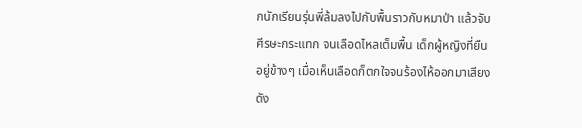กนักเรียนรุ่นพี่ล้มลงไปกับพื้นราวกับหมาป่า แล้วจับศีรษะกระแทก จนเลือดไหลเต็มพื้น เด็กผู้หญิงที่ยืนอยู่ข้างๆ เมื่อเห็นเลือดก็ตกใจจนร้องไห้ออกมาเสียงดัง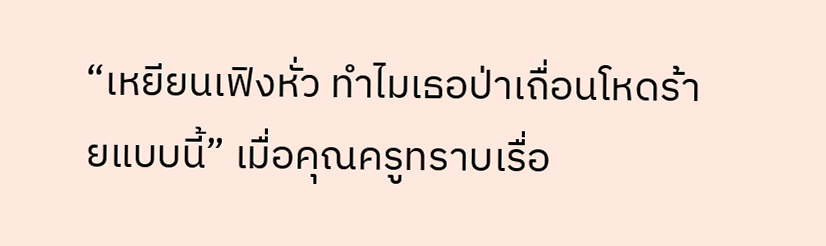“เหยียนเฟิงหั่ว ทำไมเธอป่าเถื่อนโหดร้ายแบบนี้” เมื่อคุณครูทราบเรื่อ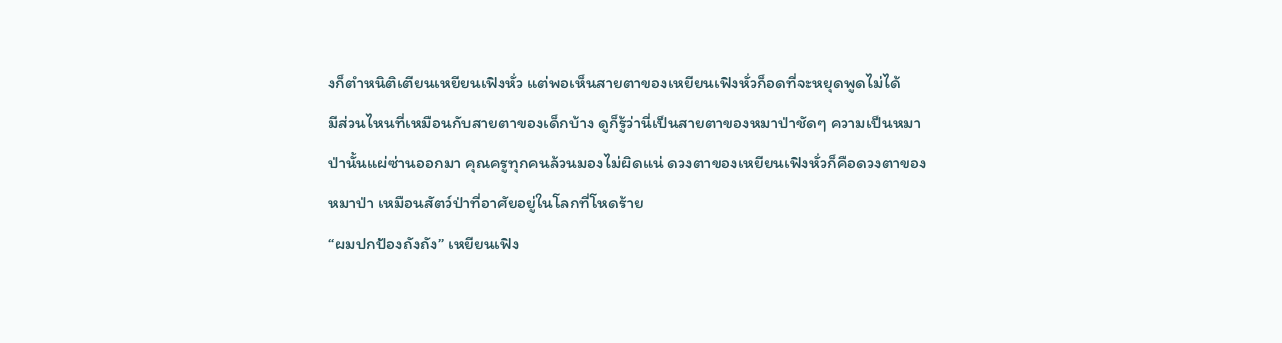งก็ตำหนิติเตียนเหยียนเฟิงหั่ว แต่พอเห็นสายตาของเหยียนเฟิงหั่วก็อดที่จะหยุดพูดไม่ได้
มีส่วนไหนที่เหมือนกับสายตาของเด็กบ้าง ดูก็รู้ว่านี่เป็นสายตาของหมาป่าชัดๆ ความเป็นหมาป่านั้นแผ่ซ่านออกมา คุณครูทุกคนล้วนมองไม่ผิดแน่ ดวงตาของเหยียนเฟิงหั่วก็คือดวงตาของหมาป่า เหมือนสัตว์ป่าที่อาศัยอยู่ในโลกที่โหดร้าย
“ผมปกป้องถังถัง” เหยียนเฟิง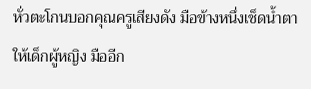หั่วตะโกนบอกคุณครูเสียงดัง มือข้างหนึ่งเช็ดน้ำตาให้เด็กผู้หญิง มืออีก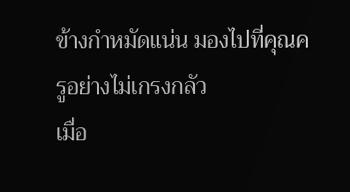ข้างกำหมัดแน่น มองไปที่คุณครูอย่างไม่เกรงกลัว
เมื่อ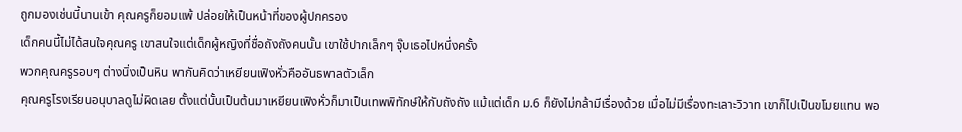ถูกมองเช่นนี้นานเข้า คุณครูก็ยอมแพ้ ปล่อยให้เป็นหน้าที่ของผู้ปกครอง
เด็กคนนี้ไม่ได้สนใจคุณครู เขาสนใจแต่เด็กผู้หญิงที่ชื่อถังถังคนนั้น เขาใช้ปากเล็กๆ จุ๊บเธอไปหนึ่งครั้ง
พวกคุณครูรอบๆ ต่างนิ่งเป็นหิน พากันคิดว่าเหยียนเฟิงหั่วคืออันธพาลตัวเล็ก
คุณครูโรงเรียนอนุบาลดูไม่ผิดเลย ตั้งแต่นั้นเป็นต้นมาเหยียนเฟิงหั่วก็มาเป็นเทพพิทักษ์ให้กับถังถัง แม้แต่เด็ก ม.6 ก็ยังไม่กล้ามีเรื่องด้วย เมื่อไม่มีเรื่องทะเลาะวิวาท เขาก็ไปเป็นขโมยแทน พอ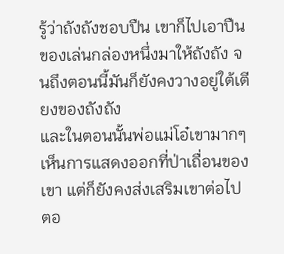รู้ว่าถังถังชอบปืน เขาก็ไปเอาปืนของเล่นกล่องหนึ่งมาให้ถังถัง จนถึงตอนนี้มันก็ยังคงวางอยู่ใต้เตียงของถังถัง
และในตอนนั้นพ่อแม่โอ๋เขามากๆ เห็นการแสดงออกที่ป่าเถื่อนของเขา แต่ก็ยังคงส่งเสริมเขาต่อไป
ตอ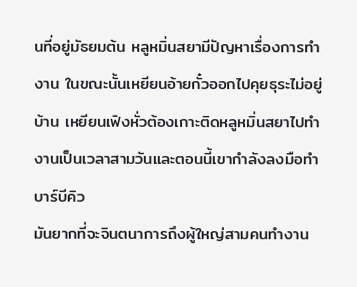นที่อยู่มัธยมต้น หลูหมิ่นสยามีปัญหาเรื่องการทำงาน ในขณะนั้นเหยียนอ้ายกั๋วออกไปคุยธุระไม่อยู่บ้าน เหยียนเฟิงหั่วต้องเกาะติดหลูหมิ่นสยาไปทำงานเป็นเวลาสามวันและตอนนี้เขากำลังลงมือทำบาร์บีคิว
มันยากที่จะจินตนาการถึงผู้ใหญ่สามคนทำงาน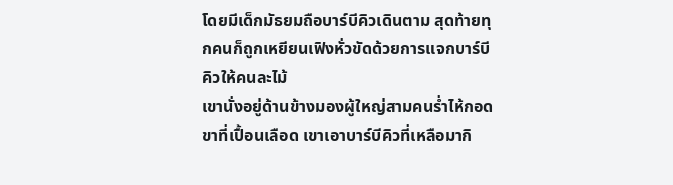โดยมีเด็กมัธยมถือบาร์บีคิวเดินตาม สุดท้ายทุกคนก็ถูกเหยียนเฟิงหั่วขัดด้วยการแจกบาร์บีคิวให้คนละไม้
เขานั่งอยู่ด้านข้างมองผู้ใหญ่สามคนร่ำไห้กอดขาที่เปื้อนเลือด เขาเอาบาร์บีคิวที่เหลือมากิ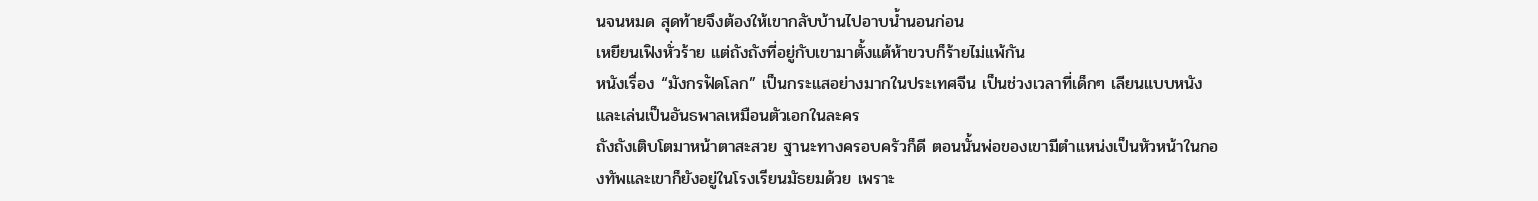นจนหมด สุดท้ายจึงต้องให้เขากลับบ้านไปอาบน้ำนอนก่อน
เหยียนเฟิงหั่วร้าย แต่ถังถังที่อยู่กับเขามาตั้งแต้ห้าขวบก็ร้ายไม่แพ้กัน
หนังเรื่อง “มังกรฟัดโลก” เป็นกระแสอย่างมากในประเทศจีน เป็นช่วงเวลาที่เด็กๆ เลียนแบบหนังและเล่นเป็นอันธพาลเหมือนตัวเอกในละคร
ถังถังเติบโตมาหน้าตาสะสวย ฐานะทางครอบครัวก็ดี ตอนนั้นพ่อของเขามีตำแหน่งเป็นหัวหน้าในกองทัพและเขาก็ยังอยู่ในโรงเรียนมัธยมด้วย เพราะ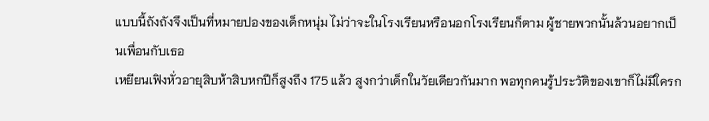แบบนี้ถังถังจึงเป็นที่หมายปองของเด็กหนุ่ม ไม่ว่าจะในโรงเรียนหรือนอกโรงเรียนก็ตาม ผู้ชายพวกนั้นล้วนอยากเป็นเพื่อนกับเธอ
เหยียนเฟิงหั่วอายุสิบห้าสิบหกปีก็สูงถึง 175 แล้ว สูงกว่าเด็กในวัยเดียวกันมาก พอทุกคนรู้ประวัติของเขาก็ไม่มีใครก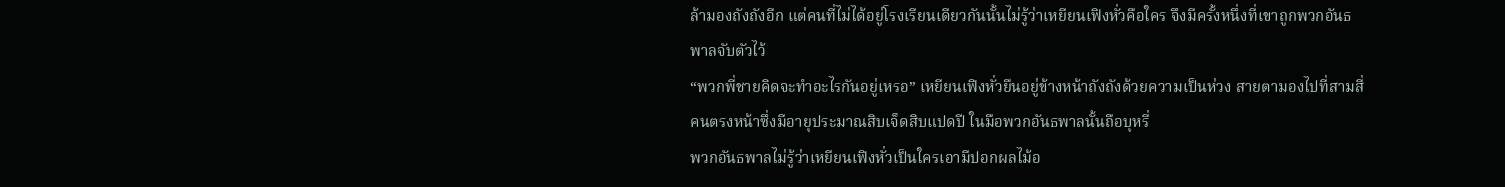ล้ามองถังถังอีก แต่คนที่ไม่ได้อยู่โรงเรียนเดียวกันนั้นไม่รู้ว่าเหยียนเฟิงหั่วคือใคร จึงมีครั้งหนึ่งที่เขาถูกพวกอันธพาลจับตัวไว้
“พวกพี่ชายคิดจะทำอะไรกันอยู่เหรอ” เหยียนเฟิงหั่วยืนอยู่ข้างหน้าถังถังด้วยความเป็นห่วง สายตามองไปที่สามสี่คนตรงหน้าซึ่งมีอายุประมาณสิบเจ็ดสิบแปดปี ในมือพวกอันธพาลนั้นถือบุหรี่
พวกอันธพาลไม่รู้ว่าเหยียนเฟิงหั่วเป็นใครเอามีปอกผลไม้อ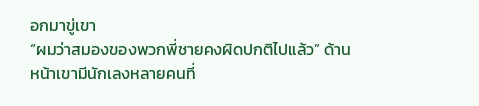อกมาขู่เขา
“ผมว่าสมองของพวกพี่ชายคงผิดปกติไปแล้ว” ด้านหน้าเขามีนักเลงหลายคนที่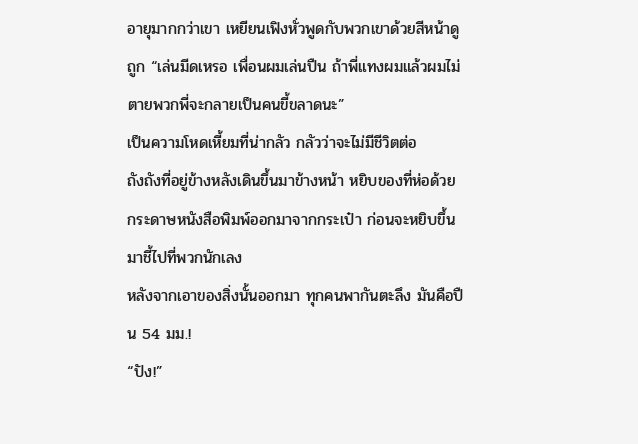อายุมากกว่าเขา เหยียนเฟิงหั่วพูดกับพวกเขาด้วยสีหน้าดูถูก “เล่นมีดเหรอ เพื่อนผมเล่นปืน ถ้าพี่แทงผมแล้วผมไม่ตายพวกพี่จะกลายเป็นคนขี้ขลาดนะ”
เป็นความโหดเหี้ยมที่น่ากลัว กลัวว่าจะไม่มีชีวิตต่อ
ถังถังที่อยู่ข้างหลังเดินขึ้นมาข้างหน้า หยิบของที่ห่อด้วยกระดาษหนังสือพิมพ์ออกมาจากกระเป๋า ก่อนจะหยิบขึ้นมาชี้ไปที่พวกนักเลง
หลังจากเอาของสิ่งนั้นออกมา ทุกคนพากันตะลึง มันคือปืน 54 มม.!
“ปัง!”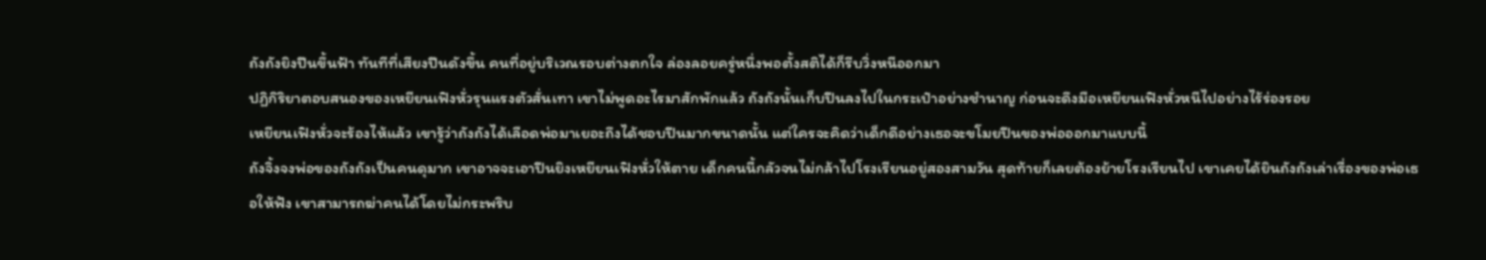ถังถังยิงปืนขึ้นฟ้า ทันทีที่เสียงปืนดังขึ้น คนที่อยู่บริเวณรอบต่างตกใจ ล่องลอยครู่หนึ่งพอตั้งสติได้ก็รีบวิ่งหนีออกมา
ปฏิกิริยาตอบสนองของเหยียนเฟิงหั่วรุนแรงตัวสั่นเทา เขาไม่พูดอะไรมาสักพักแล้ว ถังถังนั้นเก็บปืนลงไปในกระเป๋าอย่างชำนาญ ก่อนจะดึงมือเหยียนเฟิงหั่วหนีไปอย่างไร้ร่องรอย
เหยียนเฟิงหั่วจะร้องไห้แล้ว เขารู้ว่าถังถังได้เลือดพ่อมาเยอะถึงได้ชอบปืนมากขนาดนั้น แต่ใครจะคิดว่าเด็กดีอย่างเธอจะขโมยปืนของพ่อออกมาแบบนี้
ถังจิ้งจงพ่อของถังถังเป็นคนดุมาก เขาอาจจะเอาปืนยิงเหยียนเฟิงหั่วให้ตาย เด็กคนนี้กลัวจนไม่กล้าไปโรงเรียนอยู่สองสามวัน สุดท้ายก็เลยต้องย้ายโรงเรียนไป เขาเคยได้ยินถังถังเล่าเรื่องของพ่อเธอให้ฟัง เขาสามารถฆ่าคนได้โดยไม่กระพริบ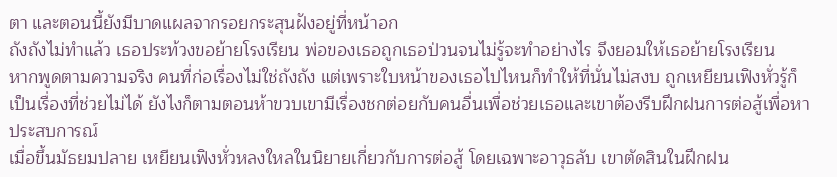ตา และตอนนี้ยังมีบาดแผลจากรอยกระสุนฝังอยู่ที่หน้าอก
ถังถังไม่ทำแล้ว เธอประท้วงขอย้ายโรงเรียน พ่อของเธอถูกเธอป่วนจนไม่รู้จะทำอย่างไร จึงยอมให้เธอย้ายโรงเรียน
หากพูดตามความจริง คนที่ก่อเรื่องไม่ใช่ถังถัง แต่เพราะใบหน้าของเธอไปไหนก็ทำให้ที่นั่นไม่สงบ ถูกเหยียนเฟิงหั่วรู้ก็เป็นเรื่องที่ช่วยไม่ได้ ยังไงก็ตามตอนห้าขวบเขามีเรื่องชกต่อยกับคนอื่นเพื่อช่วยเธอและเขาต้องรีบฝึกฝนการต่อสู้เพื่อหาประสบการณ์
เมื่อขึ้นมัธยมปลาย เหยียนเฟิงหั่วหลงใหลในนิยายเกี่ยวกับการต่อสู้ โดยเฉพาะอาวุธลับ เขาตัดสินในฝึกฝน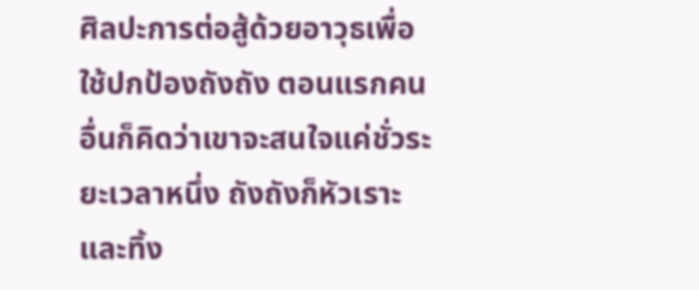ศิลปะการต่อสู้ด้วยอาวุธเพื่อใช้ปกป้องถังถัง ตอนแรกคนอื่นก็คิดว่าเขาจะสนใจแค่ชั่วระยะเวลาหนึ่ง ถังถังก็หัวเราะและทิ้ง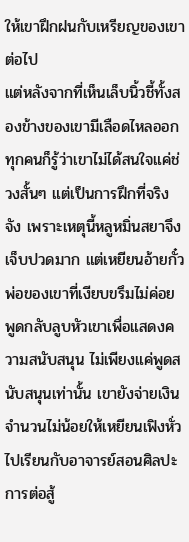ให้เขาฝึกฝนกับเหรียญของเขาต่อไป
แต่หลังจากที่เห็นเล็บนิ้วชี้ทั้งสองข้างของเขามีเลือดไหลออก ทุกคนก็รู้ว่าเขาไม่ได้สนใจแค่ช่วงสั้นๆ แต่เป็นการฝึกที่จริงจัง เพราะเหตุนี้หลูหมิ่นสยาจึงเจ็บปวดมาก แต่เหยียนอ้ายกั๋วพ่อของเขาที่เงียบขรึมไม่ค่อยพูดกลับลูบหัวเขาเพื่อแสดงความสนับสนุน ไม่เพียงแค่พูดสนับสนุนเท่านั้น เขายังจ่ายเงินจำนวนไม่น้อยให้เหยียนเฟิงหั่วไปเรียนกับอาจารย์สอนศิลปะการต่อสู้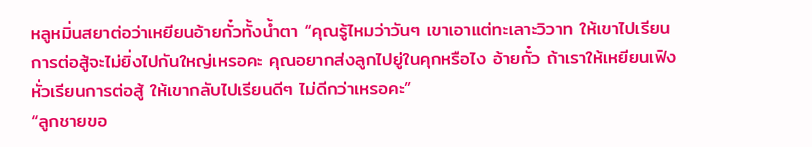หลูหมิ่นสยาต่อว่าเหยียนอ้ายกั๋วทั้งน้ำตา “คุณรู้ไหมว่าวันๆ เขาเอาแต่ทะเลาะวิวาท ให้เขาไปเรียนการต่อสู้จะไม่ยิ่งไปกันใหญ่เหรอคะ คุณอยากส่งลูกไปยู่ในคุกหรือไง อ้ายกั๋ว ถ้าเราให้เหยียนเฟิงหั่วเรียนการต่อสู้ ให้เขากลับไปเรียนดีๆ ไม่ดีกว่าเหรอคะ”
“ลูกชายขอ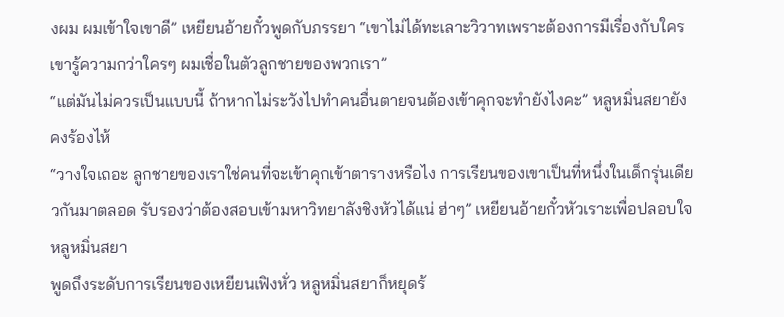งผม ผมเข้าใจเขาดี” เหยียนอ้ายกั๋วพูดกับภรรยา “เขาไม่ได้ทะเลาะวิวาทเพราะต้องการมีเรื่องกับใคร เขารู้ความกว่าใครๆ ผมเชื่อในตัวลูกชายของพวกเรา”
“แต่มันไม่ควรเป็นแบบนี้ ถ้าหากไม่ระวังไปทำคนอื่นตายจนต้องเข้าคุกจะทำยังไงคะ” หลูหมิ่นสยายังคงร้องไห้
“วางใจเถอะ ลูกชายของเราใช่คนที่จะเข้าคุกเข้าตารางหรือไง การเรียนของเขาเป็นที่หนึ่งในเด็กรุ่นเดียวกันมาตลอด รับรองว่าต้องสอบเข้ามหาวิทยาลังชิงหัวได้แน่ ฮ่าๆ” เหยียนอ้ายกั๋วหัวเราะเพื่อปลอบใจหลูหมิ่นสยา
พูดถึงระดับการเรียนของเหยียนเฟิงหั่ว หลูหมิ่นสยาก็หยุดร้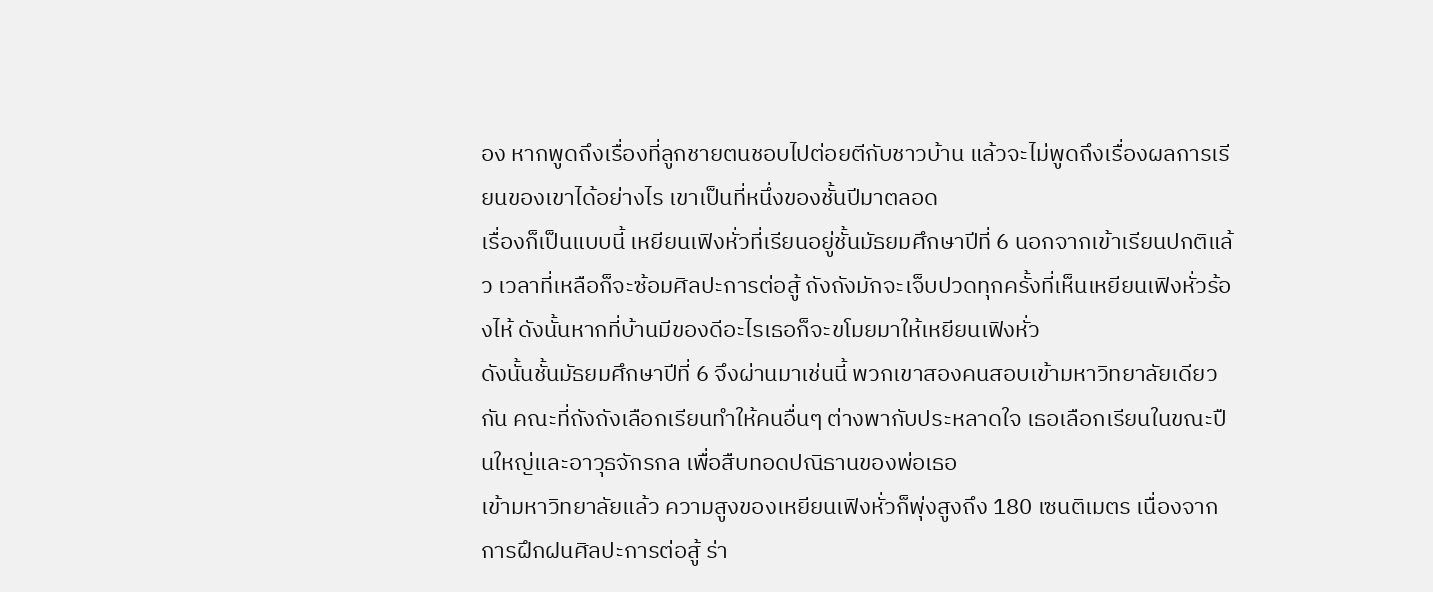อง หากพูดถึงเรื่องที่ลูกชายตนชอบไปต่อยตีกับชาวบ้าน แล้วจะไม่พูดถึงเรื่องผลการเรียนของเขาได้อย่างไร เขาเป็นที่หนึ่งของชั้นปีมาตลอด
เรื่องก็เป็นแบบนี้ เหยียนเฟิงหั่วที่เรียนอยู่ชั้นมัธยมศึกษาปีที่ 6 นอกจากเข้าเรียนปกติแล้ว เวลาที่เหลือก็จะซ้อมศิลปะการต่อสู้ ถังถังมักจะเจ็บปวดทุกครั้งที่เห็นเหยียนเฟิงหั่วร้องไห้ ดังนั้นหากที่บ้านมีของดีอะไรเธอก็จะขโมยมาให้เหยียนเฟิงหั่ว
ดังนั้นชั้นมัธยมศึกษาปีที่ 6 จึงผ่านมาเช่นนี้ พวกเขาสองคนสอบเข้ามหาวิทยาลัยเดียวกัน คณะที่ถังถังเลือกเรียนทำให้คนอื่นๆ ต่างพากับประหลาดใจ เธอเลือกเรียนในขณะปืนใหญ่และอาวุธจักรกล เพื่อสืบทอดปณิธานของพ่อเธอ
เข้ามหาวิทยาลัยแล้ว ความสูงของเหยียนเฟิงหั่วก็พุ่งสูงถึง 180 เซนติเมตร เนื่องจากการฝึกฝนศิลปะการต่อสู้ ร่า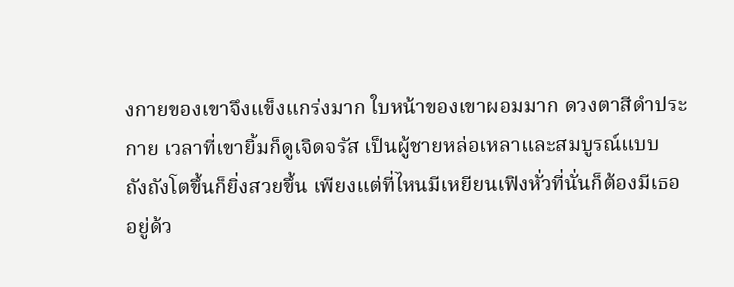งกายของเขาจึงแข็งแกร่งมาก ใบหน้าของเขาผอมมาก ดวงตาสีดำประกาย เวลาที่เขายิ้มก็ดูเจิดจรัส เป็นผู้ชายหล่อเหลาและสมบูรณ์แบบ
ถังถังโตขึ้นก็ยิ่งสวยขึ้น เพียงแต่ที่ไหนมีเหยียนเฟิงหั่วที่นั่นก็ต้องมีเธออยู่ด้ว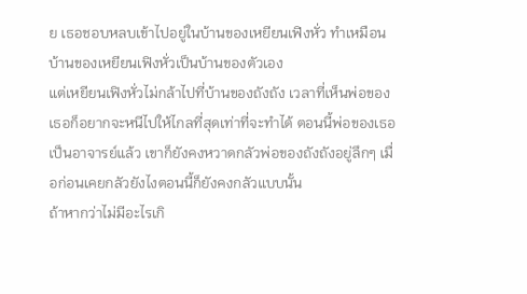ย เธอชอบหลบเข้าไปอยู่ในบ้านของเหยียนเฟิงหั่ว ทำเหมือนบ้านของเหยียนเฟิงหั่วเป็นบ้านของตัวเอง
แต่เหยียนเฟิงหั่วไม่กล้าไปที่บ้านของถังถัง เวลาที่เห็นพ่อของเธอก็อยากจะหนีไปให้ไกลที่สุดเท่าที่จะทำได้ ตอนนี้พ่อของเธอเป็นอาจารย์แล้ว เขาก็ยังคงหวาดกลัวพ่อของถังถังอยู่ลึกๆ เมื่อก่อนเคยกลัวยังไงตอนนี้ก็ยังคงกลัวแบบนั้น
ถ้าหากว่าไม่มีอะไรเกิ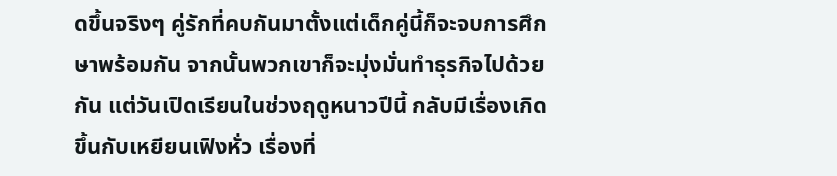ดขึ้นจริงๆ คู่รักที่คบกันมาตั้งแต่เด็กคู่นี้ก็จะจบการศึกษาพร้อมกัน จากนั้นพวกเขาก็จะมุ่งมั่นทำธุรกิจไปด้วยกัน แต่วันเปิดเรียนในช่วงฤดูหนาวปีนี้ กลับมีเรื่องเกิดขึ้นกับเหยียนเฟิงหั่ว เรื่องที่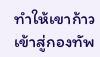ทำให้เขาก้าวเข้าสู่กองทัพ